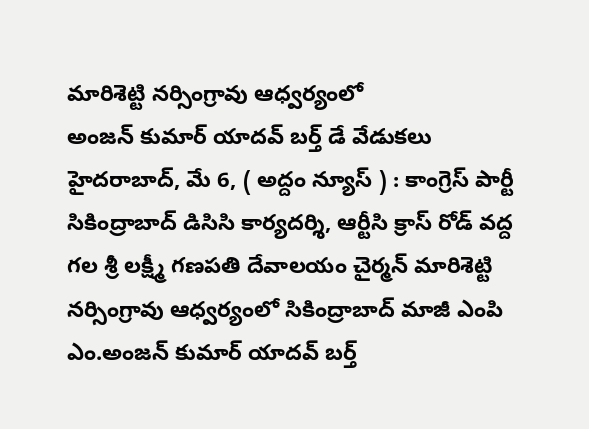మారిశెట్టి నర్సింగ్రావు ఆధ్వర్యంలో
అంజన్ కుమార్ యాదవ్ బర్త్ డే వేడుకలు
హైదరాబాద్, మే 6, ( అద్దం న్యూస్ ) : కాంగ్రెస్ పార్టీ సికింద్రాబాద్ డిసిసి కార్యదర్శి, ఆర్టీసి క్రాస్ రోడ్ వద్ద గల శ్రీ లక్ష్మీ గణపతి దేవాలయం చైర్మన్ మారిశెట్టి నర్సింగ్రావు ఆధ్వర్యంలో సికింద్రాబాద్ మాజీ ఎంపి ఎం.అంజన్ కుమార్ యాదవ్ బర్త్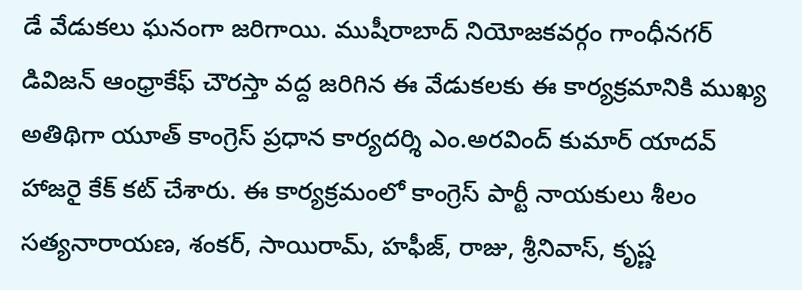డే వేడుకలు ఘనంగా జరిగాయి. ముషీరాబాద్ నియోజకవర్గం గాంధీనగర్ డివిజన్ ఆంధ్రాకేఫ్ చౌరస్తా వద్ద జరిగిన ఈ వేడుకలకు ఈ కార్యక్రమానికి ముఖ్య అతిథిగా యూత్ కాంగ్రెస్ ప్రధాన కార్యదర్శి ఎం.అరవింద్ కుమార్ యాదవ్ హాజరై కేక్ కట్ చేశారు. ఈ కార్యక్రమంలో కాంగ్రెస్ పార్టీ నాయకులు శీలం సత్యనారాయణ, శంకర్, సాయిరామ్, హఫీజ్, రాజు, శ్రీనివాస్, కృష్ణ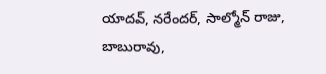యాదవ్, నరేందర్, సాల్మోన్ రాజు, బాబురావు,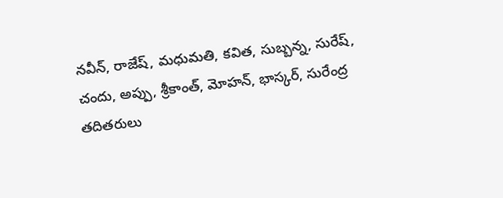నవీన్, రాజేష్, మధుమతి, కవిత, సుబ్బన్న, సురేష్, చందు, అప్పు, శ్రీకాంత్, మోహన్, భాస్కర్, సురేంద్ర తదితరులు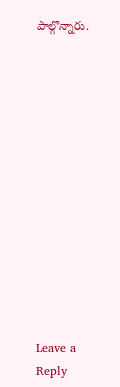పాల్గొన్నారు.













Leave a Reply